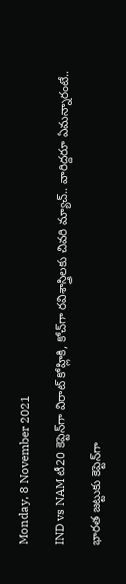Monday, 8 November 2021

IND vs NAM టీ20 కెప్టెన్‌గా విరాట్ కోహ్లికి, కోచ్‌గా రవిశాస్త్రిలకు చివరి మ్యాచ్.. వారిద్దరూ ఏమన్నారంటే..

భారత జట్టుకు కెప్టెన్‌గా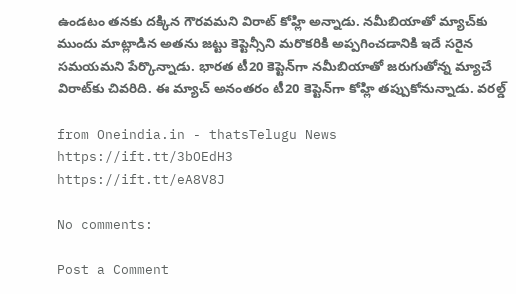ఉండటం తనకు దక్కిన గౌరవమని విరాట్ కోహ్లి అన్నాడు. నమీబియాతో మ్యాచ్‌కు ముందు మాట్లాడిన అతను జట్టు కెప్టెన్సీని మరొకరికి అప్పగించడానికి ఇదే సరైన సమయమని పేర్కొన్నాడు. భారత టీ20 కెప్టెన్‌గా నమీబియాతో జరుగుతోన్న మ్యాచే విరాట్‌కు చివరిది. ఈ మ్యాచ్ అనంతరం టీ20 కెప్టెన్‌గా కోహ్లి తప్పుకోనున్నాడు. వరల్డ్

from Oneindia.in - thatsTelugu News https://ift.tt/3bOEdH3
https://ift.tt/eA8V8J

No comments:

Post a Comment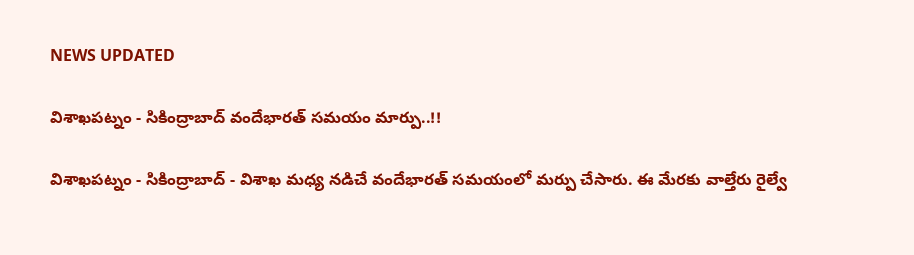NEWS UPDATED

విశాఖపట్నం - సికింద్రాబాద్ వందేభారత్ సమయం మార్పు..!!

విశాఖపట్నం - సికింద్రాబాద్ - విశాఖ మధ్య నడిచే వందేభారత్ సమయంలో మర్పు చేసారు. ఈ మేరకు వాల్తేరు రైల్వే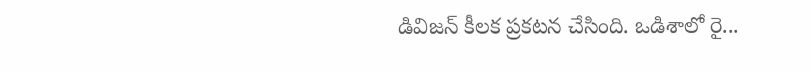డివిజన్ కీలక ప్రకటన చేసింది. ఒడిశాలో రై...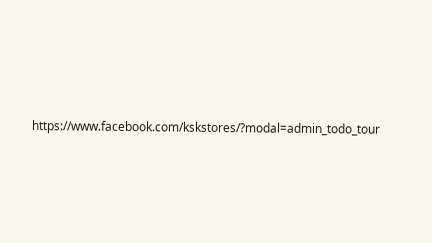https://www.facebook.com/kskstores/?modal=admin_todo_tour